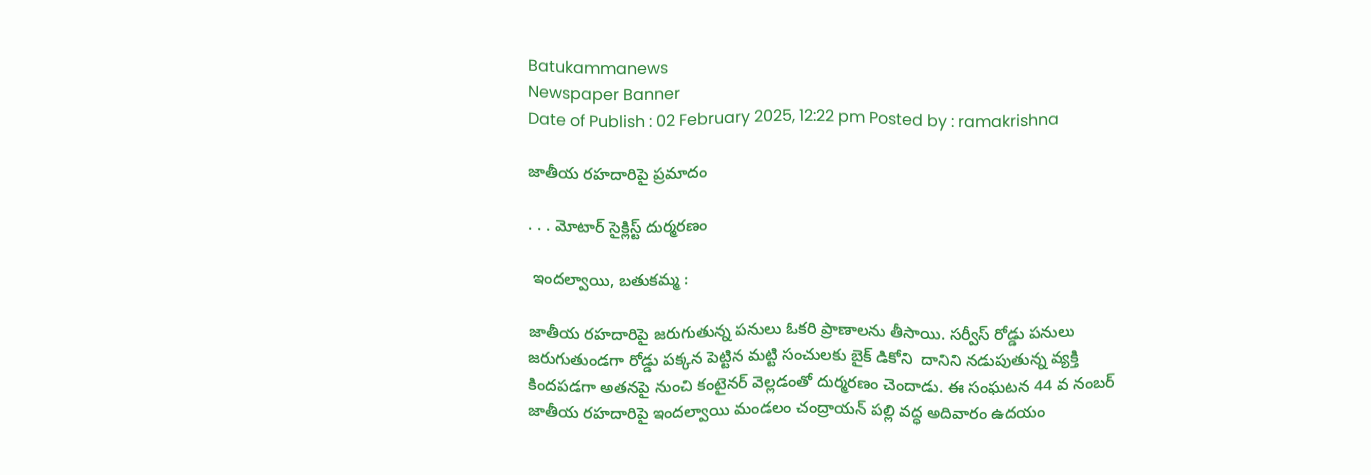Batukammanews
Newspaper Banner
Date of Publish : 02 February 2025, 12:22 pm Posted by : ramakrishna

జాతీయ రహదారిపై ప్రమాదం

. . . మోటార్ సైక్లిస్ట్ దుర్మరణం

 ఇందల్వాయి, బతుకమ్మ :

జాతీయ రహదారిపై జరుగుతున్న పనులు ఓకరి ప్రాణాలను తీసాయి. సర్వీస్ రోడ్డు పనులు జరుగుతుండగా రోడ్డు పక్కన పెట్టిన మట్టి సంచులకు బైక్ డికోని  దానిని నడుపుతున్న వ్యక్తి కిందపడగా అతనపై నుంచి కంటైనర్ వెల్లడంతో దుర్మరణం చెందాడు. ఈ సంఘటన 44 వ నంబర్ జాతీయ రహదారిపై ఇందల్వాయి మండలం చంద్రాయన్ పల్లి వద్ధ అదివారం ఉదయం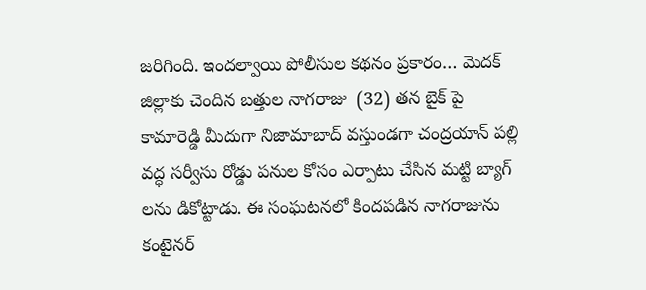జరిగింది. ఇందల్వాయి పోలీసుల కథనం ప్రకారం… మెదక్ జిల్లాకు చెందిన బత్తుల నాగరాజు  (32) తన బైక్ పై కామారెడ్డి మీదుగా నిజామాబాద్ వస్తుండగా చంద్రయాన్ పల్లి వద్ధ సర్వీసు రోడ్డు పనుల కోసం ఎర్పాటు చేసిన మట్టి బ్యాగ్ లను డికోట్టాడు. ఈ సంఘటనలో కిందపడిన నాగరాజును కంటైనర్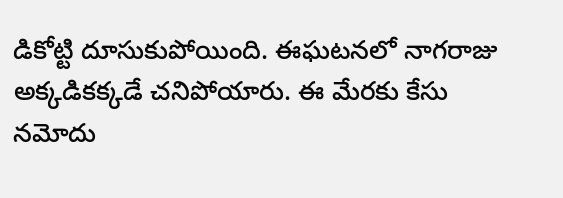డికోట్టి దూసుకుపోయింది. ఈఘటనలో నాగరాజు  అక్కడికక్కడే చనిపోయారు. ఈ మేరకు కేసు నమోదు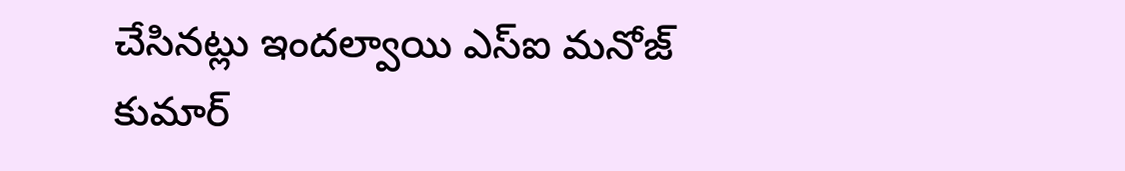చేసినట్లు ఇందల్వాయి ఎస్ఐ మనోజ్ కుమార్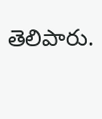తెలిపారు.